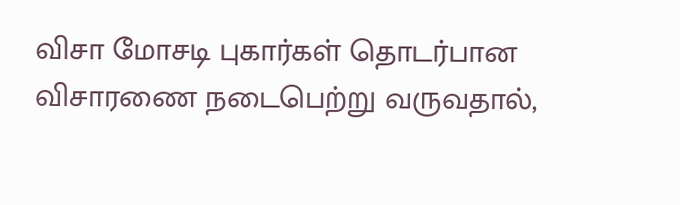விசா மோசடி புகார்கள் தொடர்பான விசாரணை நடைபெற்று வருவதால்,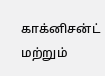காக்னிசன்ட் மற்றும்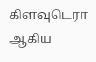கிளவுடெரா ஆகிய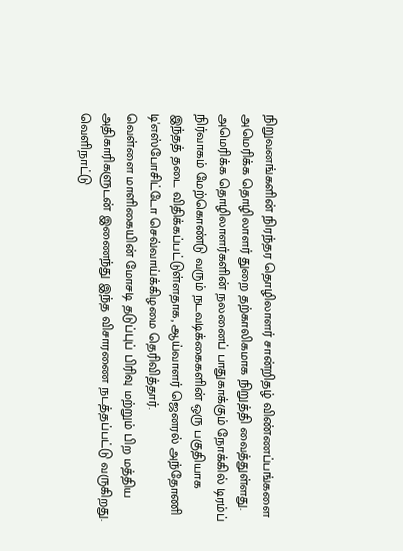நிறுவனங்களின் நிரந்தர தொழிலாளர் சான்றிதழ் விண்ணப்பங்களை அமெரிக்க தொழிலாளர் துறை தற்காலிகமாக நிறுத்தி வைத்துள்ளது. அமெரிக்க தொழிலாளர்களின் நலனைப் பாதுகாக்கும் நோக்கில் டிரம்ப் நிர்வாகம் மேற்கொண்டு வரும் நடவடிக்கைகளின் ஒரு பகுதியாக இந்தத் தடை விதிக்கப்பட்டுள்ளதாக, ஆய்வாளர் ஜெனரல் அந்தோணி டி'எஸ்போசிட்டோ செவ்வாய்க்கிழமை தெரிவித்தார்.
வெள்ளை மாளிகையின் மோசடி தடுப்புப் பிரிவு மற்றும் பிற மத்திய அதிகாரிகளுடன் இணைந்து இந்த விசாரணை நடத்தப்பட்டு வருகிறது. வெளிநாட்டு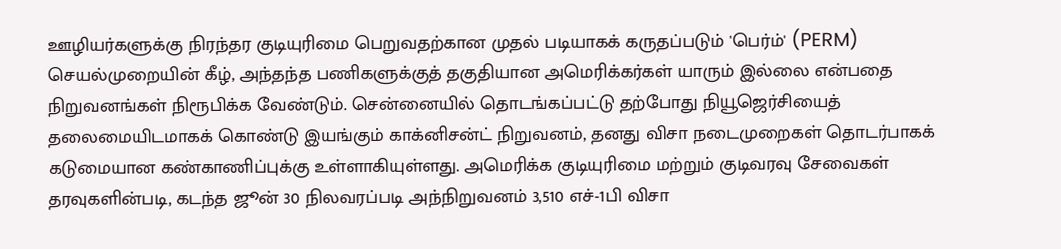ஊழியர்களுக்கு நிரந்தர குடியுரிமை பெறுவதற்கான முதல் படியாகக் கருதப்படும் 'பெர்ம்' (PERM) செயல்முறையின் கீழ், அந்தந்த பணிகளுக்குத் தகுதியான அமெரிக்கர்கள் யாரும் இல்லை என்பதை நிறுவனங்கள் நிரூபிக்க வேண்டும். சென்னையில் தொடங்கப்பட்டு தற்போது நியூஜெர்சியைத் தலைமையிடமாகக் கொண்டு இயங்கும் காக்னிசன்ட் நிறுவனம், தனது விசா நடைமுறைகள் தொடர்பாகக் கடுமையான கண்காணிப்புக்கு உள்ளாகியுள்ளது. அமெரிக்க குடியுரிமை மற்றும் குடிவரவு சேவைகள் தரவுகளின்படி, கடந்த ஜூன் 30 நிலவரப்படி அந்நிறுவனம் 3,510 எச்-1பி விசா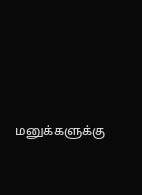மனுக்களுக்கு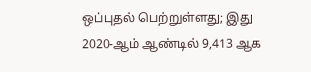ஒப்புதல் பெற்றுள்ளது; இது 2020-ஆம் ஆண்டில் 9,413 ஆக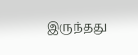இருந்தது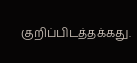குறிப்பிடத்தக்கது.